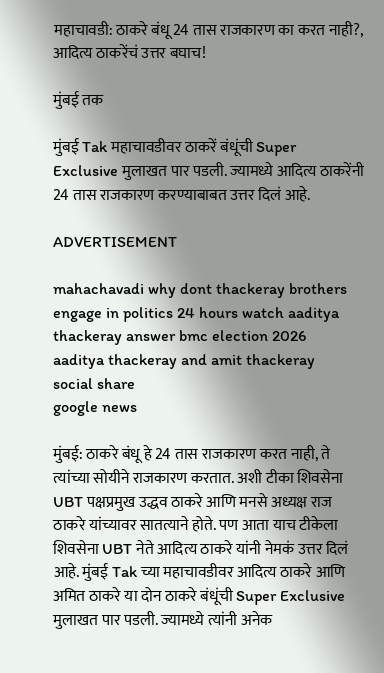महाचावडी: ठाकरे बंधू 24 तास राजकारण का करत नाही?, आदित्य ठाकरेंचं उत्तर बघाच!

मुंबई तक

मुंबई Tak महाचावडीवर ठाकरें बंधूंची Super Exclusive मुलाखत पार पडली. ज्यामध्ये आदित्य ठाकरेंनी 24 तास राजकारण करण्याबाबत उत्तर दिलं आहे.

ADVERTISEMENT

mahachavadi why dont thackeray brothers engage in politics 24 hours watch aaditya thackeray answer bmc election 2026
aaditya thackeray and amit thackeray
social share
google news

मुंबई: ठाकरे बंधू हे 24 तास राजकारण करत नाही, ते त्यांच्या सोयीने राजकारण करतात. अशी टीका शिवसेना UBT पक्षप्रमुख उद्धव ठाकरे आणि मनसे अध्यक्ष राज ठाकरे यांच्यावर सातत्याने होते. पण आता याच टीकेला शिवसेना UBT नेते आदित्य ठाकरे यांनी नेमकं उत्तर दिलं आहे. मुंबई Tak च्या महाचावडीवर आदित्य ठाकरे आणि अमित ठाकरे या दोन ठाकरे बंधूंची Super Exclusive मुलाखत पार पडली. ज्यामध्ये त्यांनी अनेक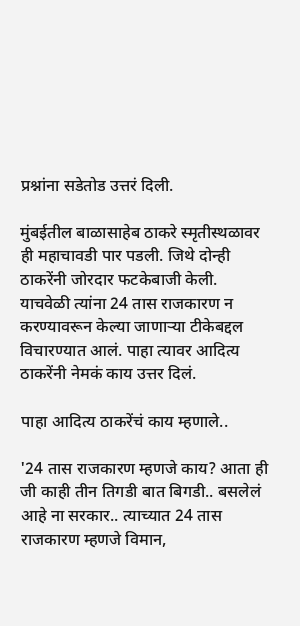प्रश्नांना सडेतोड उत्तरं दिली.

मुंबईतील बाळासाहेब ठाकरे स्मृतीस्थळावर ही महाचावडी पार पडली. जिथे दोन्ही ठाकरेंनी जोरदार फटकेबाजी केली. याचवेळी त्यांना 24 तास राजकारण न करण्यावरून केल्या जाणाऱ्या टीकेबद्दल विचारण्यात आलं. पाहा त्यावर आदित्य ठाकरेंनी नेमकं काय उत्तर दिलं.

पाहा आदित्य ठाकरेंचं काय म्हणाले..

'24 तास राजकारण म्हणजे काय? आता ही जी काही तीन तिगडी बात बिगडी.. बसलेलं आहे ना सरकार.. त्याच्यात 24 तास राजकारण म्हणजे विमान,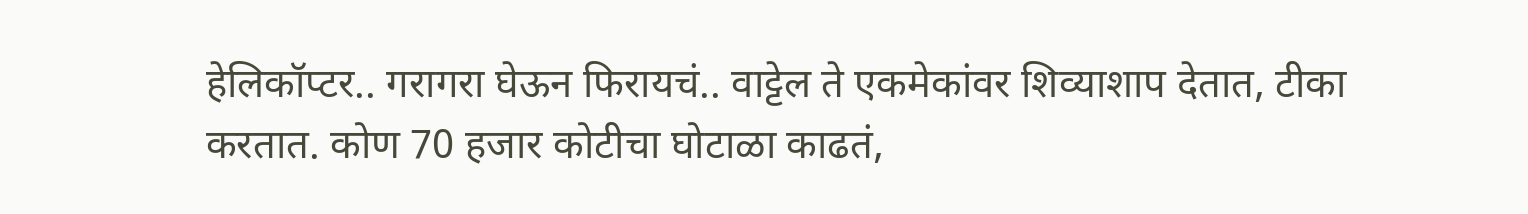हेलिकॉप्टर.. गरागरा घेऊन फिरायचं.. वाट्टेल ते एकमेकांवर शिव्याशाप देतात, टीका करतात. कोण 70 हजार कोटीचा घोटाळा काढतं,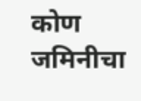कोण जमिनीचा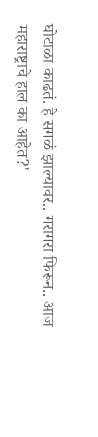घोटाळा काढतं. हे सगळं झाल्यावर.. गरागरा फिरून.. आज महाराष्ट्राचे हाल का आहेत?'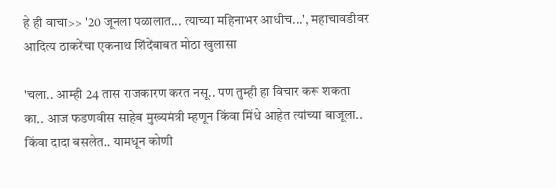हे ही वाचा>> '20 जूनला पळालात... त्याच्या महिनाभर आधीच...', महाचावडीवर आदित्य ठाकरेंचा एकनाथ शिंदेंबाबत मोठा खुलासा

'चला.. आम्ही 24 तास राजकारण करत नसू.. पण तुम्ही हा विचार करू शकता का.. आज फडणवीस साहेब मुख्यमंत्री म्हणून किंवा मिंधे आहेत त्यांच्या बाजूला.. किंवा दादा बसलेत.. यामधून कोणी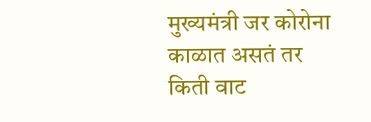मुख्यमंत्री जर कोरोना काळात असतं तर किती वाट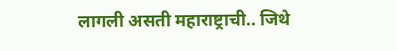लागली असती महाराष्ट्राची.. जिथे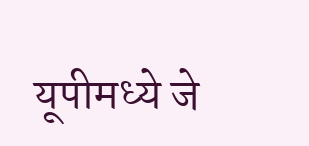यूपीमध्ये जे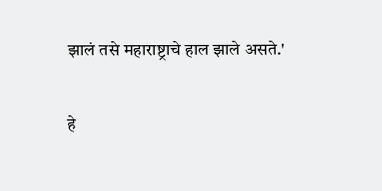झालं तसे महाराष्ट्राचे हाल झाले असते.'

हे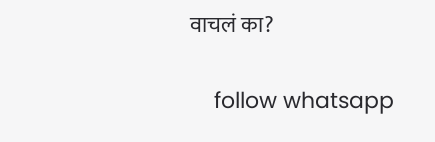वाचलं का?

    follow whatsapp